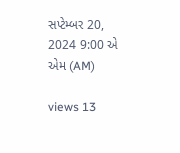સપ્ટેમ્બર 20, 2024 9:00 એ એમ (AM)

views 13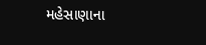મહેસાણાના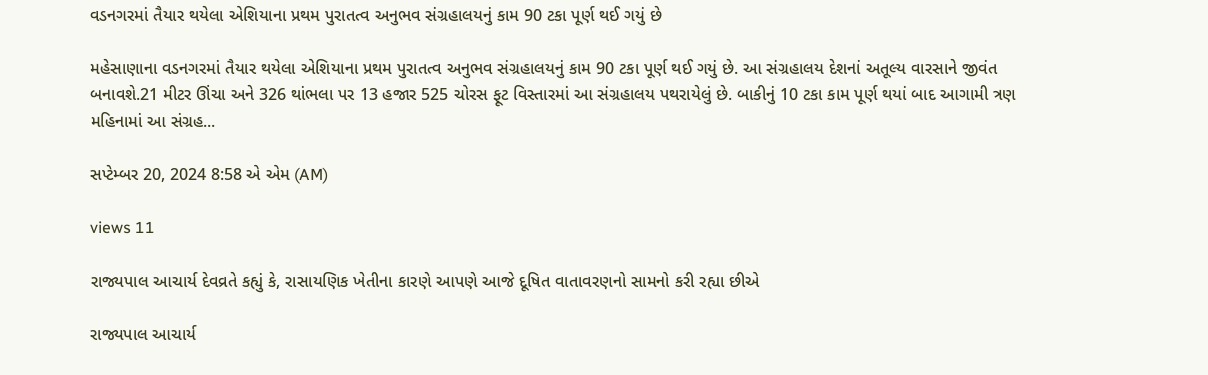વડનગરમાં તૈયાર થયેલા એશિયાના પ્રથમ પુરાતત્વ અનુભવ સંગ્રહાલયનું કામ 90 ટકા પૂર્ણ થઈ ગયું છે

મહેસાણાના વડનગરમાં તૈયાર થયેલા એશિયાના પ્રથમ પુરાતત્વ અનુભવ સંગ્રહાલયનું કામ 90 ટકા પૂર્ણ થઈ ગયું છે. આ સંગ્રહાલય દેશનાં અતૂલ્ય વારસાને જીવંત બનાવશે.21 મીટર ઊંચા અને 326 થાંભલા પર 13 હજાર 525 ચોરસ ફૂટ વિસ્તારમાં આ સંગ્રહાલય પથરાયેલું છે. બાકીનું 10 ટકા કામ પૂર્ણ થયાં બાદ આગામી ત્રણ મહિનામાં આ સંગ્રહ...

સપ્ટેમ્બર 20, 2024 8:58 એ એમ (AM)

views 11

રાજ્યપાલ આચાર્ય દેવવ્રતે કહ્યું કે, રાસાયણિક ખેતીના કારણે આપણે આજે દૂષિત વાતાવરણનો સામનો કરી રહ્યા છીએ

રાજ્યપાલ આચાર્ય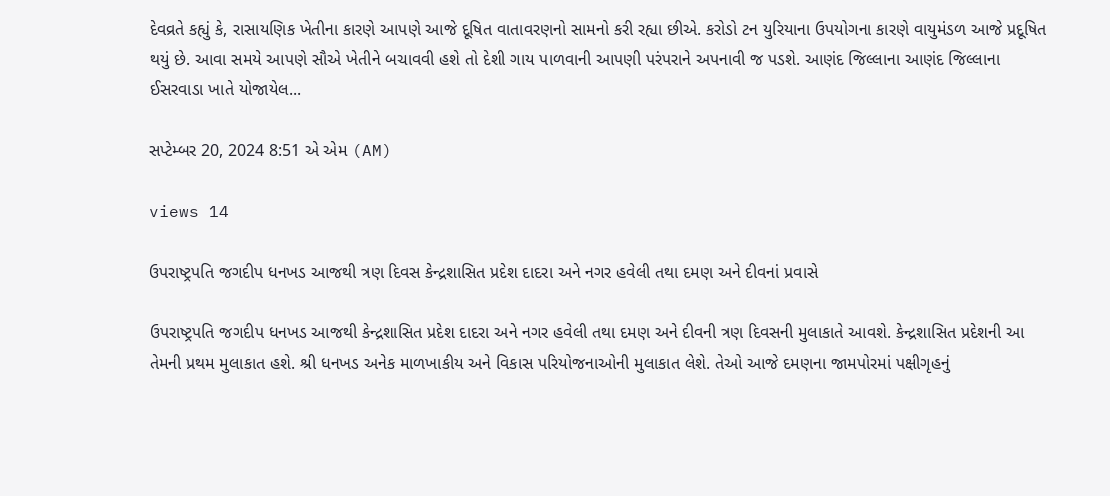દેવવ્રતે કહ્યું કે, રાસાયણિક ખેતીના કારણે આપણે આજે દૂષિત વાતાવરણનો સામનો કરી રહ્યા છીએ. કરોડો ટન યુરિયાના ઉપયોગના કારણે વાયુમંડળ આજે પ્રદૂષિત થયું છે. આવા સમયે આપણે સૌએ ખેતીને બચાવવી હશે તો દેશી ગાય પાળવાની આપણી પરંપરાને અપનાવી જ પડશે. આણંદ જિલ્લાના આણંદ જિલ્લાના ઈસરવાડા ખાતે યોજાયેલ...

સપ્ટેમ્બર 20, 2024 8:51 એ એમ (AM)

views 14

ઉપરાષ્ટ્રપતિ જગદીપ ધનખડ આજથી ત્રણ દિવસ કેન્દ્રશાસિત પ્રદેશ દાદરા અને નગર હવેલી તથા દમણ અને દીવનાં પ્રવાસે

ઉપરાષ્ટ્રપતિ જગદીપ ધનખડ આજથી કેન્દ્રશાસિત પ્રદેશ દાદરા અને નગર હવેલી તથા દમણ અને દીવની ત્રણ દિવસની મુલાકાતે આવશે. કેન્દ્રશાસિત પ્રદેશની આ તેમની પ્રથમ મુલાકાત હશે. શ્રી ધનખડ અનેક માળખાકીય અને વિકાસ પરિયોજનાઓની મુલાકાત લેશે. તેઓ આજે દમણના જામપોરમાં પક્ષીગૃહનું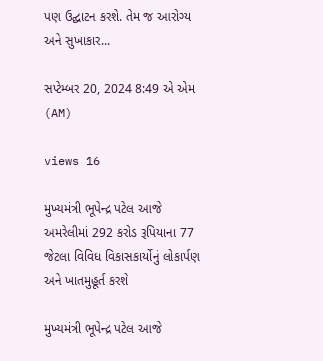પણ ઉદ્ઘાટન કરશે. તેમ જ આરોગ્ય અને સુખાકાર...

સપ્ટેમ્બર 20, 2024 8:49 એ એમ (AM)

views 16

મુખ્યમંત્રી ભૂપેન્દ્ર પટેલ આજે અમરેલીમાં 292 કરોડ રૂપિયાના 77 જેટલા વિવિધ વિકાસકાર્યોનું લોકાર્પણ અને ખાતમુહૂર્ત કરશે

મુખ્યમંત્રી ભૂપેન્દ્ર પટેલ આજે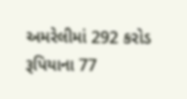અમરેલીમાં 292 કરોડ રૂપિયાના 77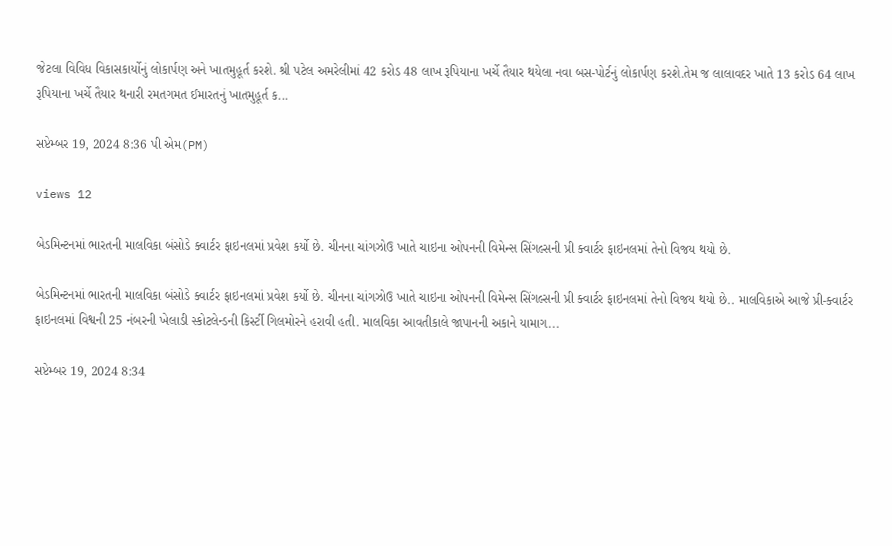જેટલા વિવિધ વિકાસકાર્યોનું લોકાર્પણ અને ખાતમુહૂર્ત કરશે. શ્રી પટેલ અમરેલીમાં 42 કરોડ 48 લાખ રૂપિયાના ખર્ચે તૈયાર થયેલા નવા બસ-પોર્ટનું લોકાર્પણ કરશે.તેમ જ લાલાવદર ખાતે 13 કરોડ 64 લાખ રૂપિયાના ખર્ચે તૈયાર થનારી રમતગમત ઈમારતનું ખાતમુહૂર્ત ક...

સપ્ટેમ્બર 19, 2024 8:36 પી એમ(PM)

views 12

બેડમિન્ટનમાં ભારતની માલવિકા બંસોડે ક્વાર્ટર ફાઇનલમાં પ્રવેશ કર્યો છે. ચીનના ચાંગઝોઉ ખાતે ચાઇના ઓપનની વિમેન્સ સિંગલ્સની પ્રી ક્વાર્ટર ફાઇનલમાં તેનો વિજય થયો છે.

બેડમિન્ટનમાં ભારતની માલવિકા બંસોડે ક્વાર્ટર ફાઇનલમાં પ્રવેશ કર્યો છે. ચીનના ચાંગઝોઉ ખાતે ચાઇના ઓપનની વિમેન્સ સિંગલ્સની પ્રી ક્વાર્ટર ફાઇનલમાં તેનો વિજય થયો છે.. માલવિકાએ આજે પ્રી-ક્વાર્ટર ફાઇનલમાં વિશ્વની 25 નંબરની ખેલાડી સ્કોટલેન્ડની કિર્સ્ટી ગિલમોરને હરાવી હતી. માલવિકા આવતીકાલે જાપાનની અકાને યામાગ...

સપ્ટેમ્બર 19, 2024 8:34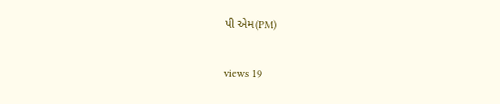પી એમ(PM)

views 19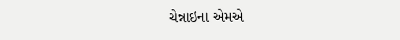ચેન્નાઇના એમએ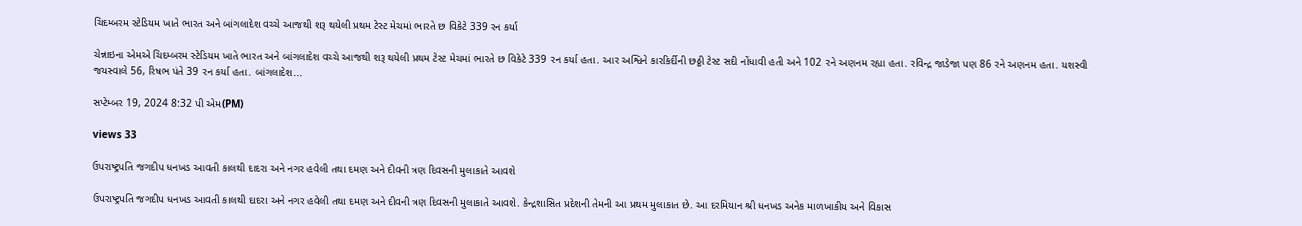ચિદમ્બરમ સ્ટેડિયમ ખાતે ભારત અને બાંગલાદેશ વચ્ચે આજથી શરૂ થયેલી પ્રથમ ટેસ્ટ મેચમાં ભારતે છ વિકેટે 339 રન કર્યા

ચેન્નાઇના એમએ ચિદમ્બરમ સ્ટેડિયમ ખાતે ભારત અને બાંગલાદેશ વચ્ચે આજથી શરૂ થયેલી પ્રથમ ટેસ્ટ મેચમાં ભારતે છ વિકેટે 339 રન કર્યા હતા. આર અશ્વિને કારકિર્દીની છઠ્ઠી ટેસ્ટ સદી નોંધાવી હતી અને 102 રને અણનમ રહ્યા હતા. રવિન્દ્ર જાડેજા પણ 86 રને અણનમ હતા. યશસ્વી જયસ્વાલે 56, રિષભ પંતે 39 રન કર્યા હતા. બાંગલાદેશ...

સપ્ટેમ્બર 19, 2024 8:32 પી એમ(PM)

views 33

ઉપરાષ્ટ્રપતિ જગદીપ ધનખડ આવતી કાલથી દાદરા અને નગર હવેલી તથા દમણ અને દીવની ત્રણ દિવસની મુલાકાતે આવશે

ઉપરાષ્ટ્રપતિ જગદીપ ધનખડ આવતી કાલથી દાદરા અને નગર હવેલી તથા દમણ અને દીવની ત્રણ દિવસની મુલાકાતે આવશે. કેન્દ્રશાસિત પ્રદેશની તેમની આ પ્રથમ મુલાકાત છે. આ દરમિયાન શ્રી ધનખડ અનેક માળખાકીય અને વિકાસ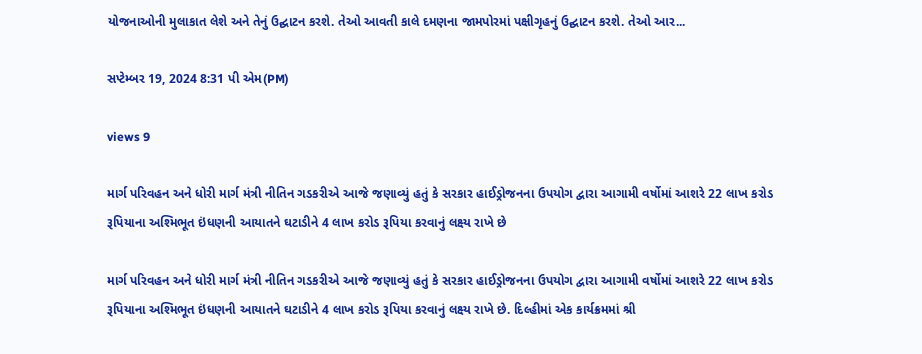યોજનાઓની મુલાકાત લેશે અને તેનું ઉદ્ઘાટન કરશે. તેઓ આવતી કાલે દમણના જામપોરમાં પક્ષીગૃહનું ઉદ્ઘાટન કરશે. તેઓ આર...

સપ્ટેમ્બર 19, 2024 8:31 પી એમ(PM)

views 9

માર્ગ પરિવહન અને ધોરી માર્ગ મંત્રી નીતિન ગડકરીએ આજે જણાવ્યું હતું કે સરકાર હાઈડ્રોજનના ઉપયોગ દ્વારા આગામી વર્ષોમાં આશરે 22 લાખ કરોડ રૂપિયાના અશ્મિભૂત ઇંધણની આયાતને ઘટાડીને 4 લાખ કરોડ રૂપિયા કરવાનું લક્ષ્ય રાખે છે

માર્ગ પરિવહન અને ધોરી માર્ગ મંત્રી નીતિન ગડકરીએ આજે જણાવ્યું હતું કે સરકાર હાઈડ્રોજનના ઉપયોગ દ્વારા આગામી વર્ષોમાં આશરે 22 લાખ કરોડ રૂપિયાના અશ્મિભૂત ઇંધણની આયાતને ઘટાડીને 4 લાખ કરોડ રૂપિયા કરવાનું લક્ષ્ય રાખે છે. દિલ્હીમાં એક કાર્યક્રમમાં શ્રી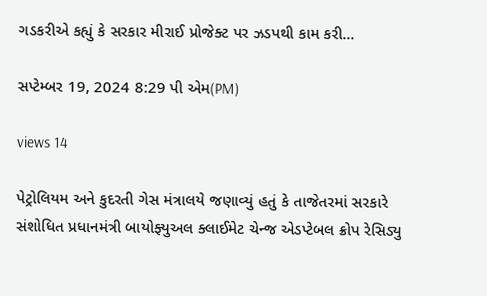ગડકરીએ કહ્યું કે સરકાર મીરાઈ પ્રોજેક્ટ પર ઝડપથી કામ કરી...

સપ્ટેમ્બર 19, 2024 8:29 પી એમ(PM)

views 14

પેટ્રોલિયમ અને કુદરતી ગેસ મંત્રાલયે જણાવ્યું હતું કે તાજેતરમાં સરકારે સંશોધિત પ્રધાનમંત્રી બાયોફ્યુઅલ ક્લાઈમેટ ચેન્જ એડપ્ટેબલ ક્રોપ રેસિડ્યુ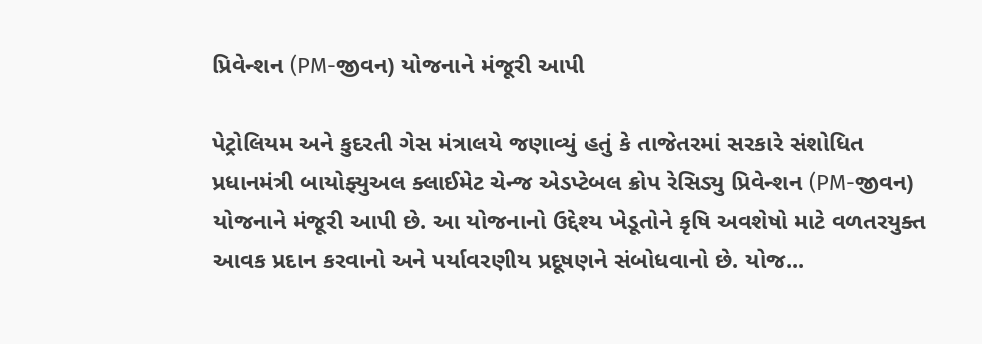પ્રિવેન્શન (PM-જીવન) યોજનાને મંજૂરી આપી

પેટ્રોલિયમ અને કુદરતી ગેસ મંત્રાલયે જણાવ્યું હતું કે તાજેતરમાં સરકારે સંશોધિત પ્રધાનમંત્રી બાયોફ્યુઅલ ક્લાઈમેટ ચેન્જ એડપ્ટેબલ ક્રોપ રેસિડ્યુ પ્રિવેન્શન (PM-જીવન) યોજનાને મંજૂરી આપી છે. આ યોજનાનો ઉદ્દેશ્ય ખેડૂતોને કૃષિ અવશેષો માટે વળતરયુક્ત આવક પ્રદાન કરવાનો અને પર્યાવરણીય પ્રદૂષણને સંબોધવાનો છે. યોજ...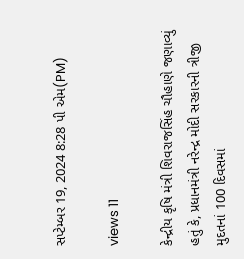સપ્ટેમ્બર 19, 2024 8:28 પી એમ(PM)

views 11

કેન્દ્રીય કૃષિ મંત્રી શિવરાજસિંહ ચૌહાણે જણાવ્યું હતું કે, પ્રધાનમંત્રી નરેન્દ્ર મોદી સરકારની ત્રીજી મુદતનાં 100 દિવસમાં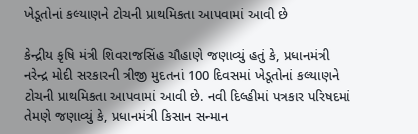ખેડૂતોનાં કલ્યાણને ટોચની પ્રાથમિકતા આપવામાં આવી છે

કેન્દ્રીય કૃષિ મંત્રી શિવરાજસિંહ ચૌહાણે જણાવ્યું હતું કે, પ્રધાનમંત્રી નરેન્દ્ર મોદી સરકારની ત્રીજી મુદતનાં 100 દિવસમાં ખેડૂતોનાં કલ્યાણને ટોચની પ્રાથમિકતા આપવામાં આવી છે. નવી દિલ્હીમાં પત્રકાર પરિષદમાં તેમણે જણાવ્યું કે, પ્રધાનમંત્રી કિસાન સન્માન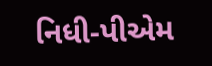નિધી-પીએમ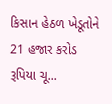કિસાન હેઠળ ખેડૂતોને 21 હજાર કરોડ રૂપિયા ચૂ...